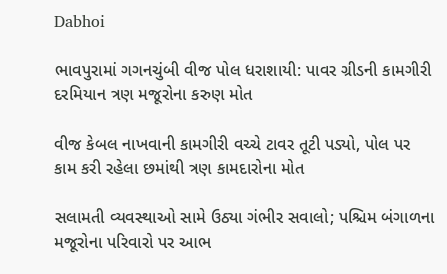Dabhoi

ભાવપુરામાં ગગનચુંબી વીજ પોલ ધરાશાયી: પાવર ગ્રીડની કામગીરી દરમિયાન ત્રણ મજૂરોના કરુણ મોત

વીજ કેબલ નાખવાની કામગીરી વચ્ચે ટાવર તૂટી પડ્યો, પોલ પર કામ કરી રહેલા છમાંથી ત્રણ કામદારોના મોત

સલામતી વ્યવસ્થાઓ સામે ઉઠ્યા ગંભીર સવાલો; પશ્ચિમ બંગાળના મજૂરોના પરિવારો પર આભ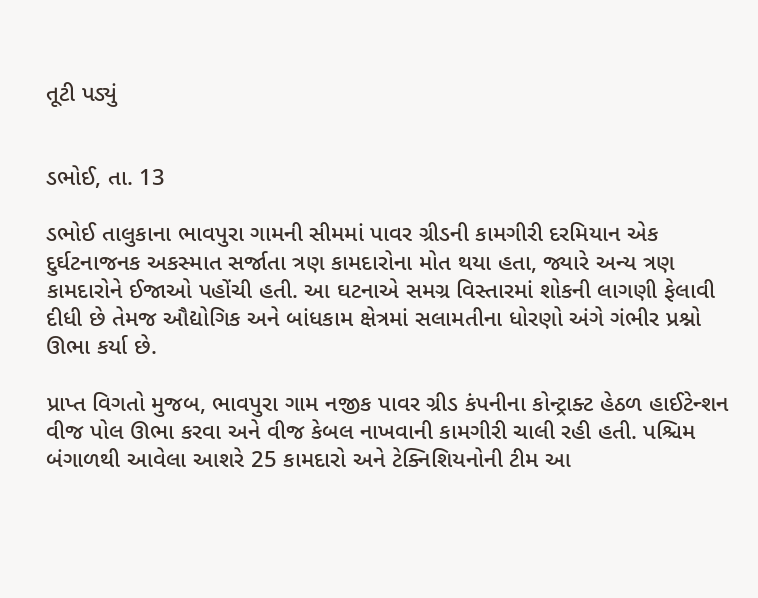તૂટી પડ્યું


ડભોઈ, તા. 13

ડભોઈ તાલુકાના ભાવપુરા ગામની સીમમાં પાવર ગ્રીડની કામગીરી દરમિયાન એક દુર્ઘટનાજનક અકસ્માત સર્જાતા ત્રણ કામદારોના મોત થયા હતા, જ્યારે અન્ય ત્રણ કામદારોને ઈજાઓ પહોંચી હતી. આ ઘટનાએ સમગ્ર વિસ્તારમાં શોકની લાગણી ફેલાવી દીધી છે તેમજ ઔદ્યોગિક અને બાંધકામ ક્ષેત્રમાં સલામતીના ધોરણો અંગે ગંભીર પ્રશ્નો ઊભા કર્યા છે.

પ્રાપ્ત વિગતો મુજબ, ભાવપુરા ગામ નજીક પાવર ગ્રીડ કંપનીના કોન્ટ્રાક્ટ હેઠળ હાઈટેન્શન વીજ પોલ ઊભા કરવા અને વીજ કેબલ નાખવાની કામગીરી ચાલી રહી હતી. પશ્ચિમ બંગાળથી આવેલા આશરે 25 કામદારો અને ટેક્નિશિયનોની ટીમ આ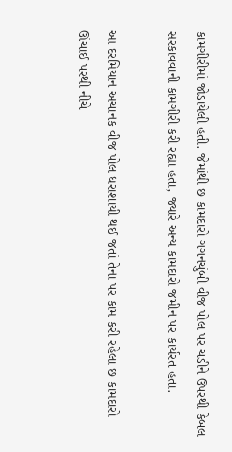કામગીરીમાં જોડાયેલી હતી. જેમાંથી છ કામદારો ગગનચુંબી વીજ પોલ પર ચડીને ઉપરથી કેબલ સરકાવવાની કામગીરી કરી રહ્યા હતા, જ્યારે અન્ય કામદારો જમીન પર કાર્યરત હતા.

આ દરમિયાન અચાનક વીજ પોલ ધરાશાયી થઈ જતાં તેના પર કામ કરી રહેલા છ કામદારો ઊંચાઈ પરથી નીચે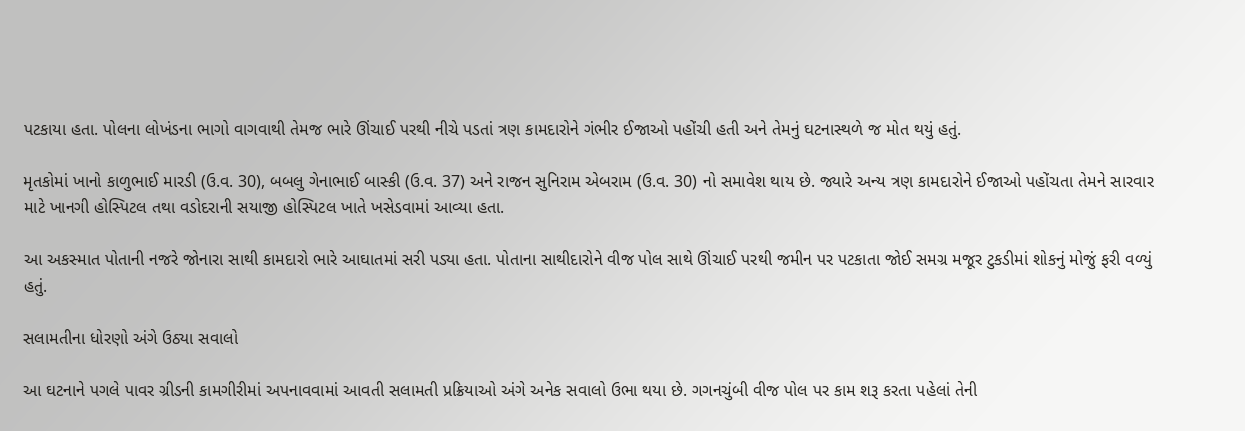પટકાયા હતા. પોલના લોખંડના ભાગો વાગવાથી તેમજ ભારે ઊંચાઈ પરથી નીચે પડતાં ત્રણ કામદારોને ગંભીર ઈજાઓ પહોંચી હતી અને તેમનું ઘટનાસ્થળે જ મોત થયું હતું.

મૃતકોમાં ખાનો કાળુભાઈ મારડી (ઉ.વ. 30), બબલુ ગેનાભાઈ બાસ્કી (ઉ.વ. 37) અને રાજન સુનિરામ એબરામ (ઉ.વ. 30) નો સમાવેશ થાય છે. જ્યારે અન્ય ત્રણ કામદારોને ઈજાઓ પહોંચતા તેમને સારવાર માટે ખાનગી હોસ્પિટલ તથા વડોદરાની સયાજી હોસ્પિટલ ખાતે ખસેડવામાં આવ્યા હતા.

આ અકસ્માત પોતાની નજરે જોનારા સાથી કામદારો ભારે આઘાતમાં સરી પડ્યા હતા. પોતાના સાથીદારોને વીજ પોલ સાથે ઊંચાઈ પરથી જમીન પર પટકાતા જોઈ સમગ્ર મજૂર ટુકડીમાં શોકનું મોજું ફરી વળ્યું હતું.

સલામતીના ધોરણો અંગે ઉઠ્યા સવાલો

આ ઘટનાને પગલે પાવર ગ્રીડની કામગીરીમાં અપનાવવામાં આવતી સલામતી પ્રક્રિયાઓ અંગે અનેક સવાલો ઉભા થયા છે. ગગનચુંબી વીજ પોલ પર કામ શરૂ કરતા પહેલાં તેની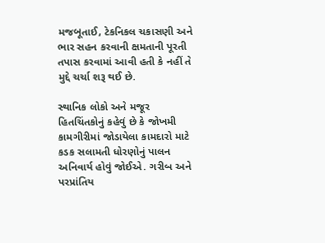મજબૂતાઈ, ટેકનિકલ ચકાસણી અને ભાર સહન કરવાની ક્ષમતાની પૂરતી તપાસ કરવામાં આવી હતી કે નહીં તે મુદ્દે ચર્ચા શરૂ થઈ છે.

સ્થાનિક લોકો અને મજૂર હિતચિંતકોનું કહેવું છે કે જોખમી કામગીરીમાં જોડાયેલા કામદારો માટે કડક સલામતી ધોરણોનું પાલન અનિવાર્ય હોવું જોઈએ. ગરીબ અને પરપ્રાંતિય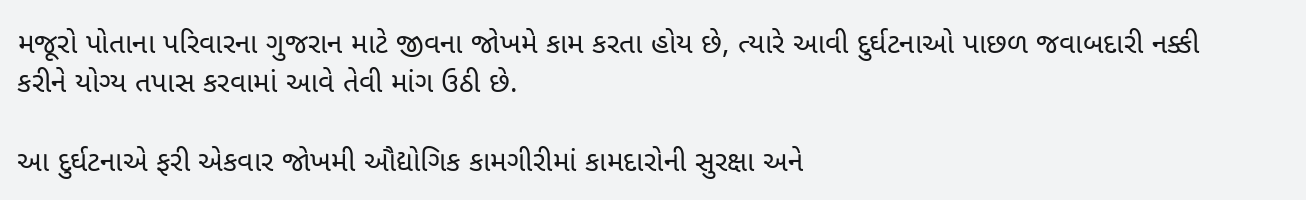મજૂરો પોતાના પરિવારના ગુજરાન માટે જીવના જોખમે કામ કરતા હોય છે, ત્યારે આવી દુર્ઘટનાઓ પાછળ જવાબદારી નક્કી કરીને યોગ્ય તપાસ કરવામાં આવે તેવી માંગ ઉઠી છે.

આ દુર્ઘટનાએ ફરી એકવાર જોખમી ઔદ્યોગિક કામગીરીમાં કામદારોની સુરક્ષા અને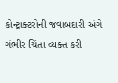કોન્ટ્રાક્ટરોની જવાબદારી અંગે ગંભીર ચિંતા વ્યક્ત કરી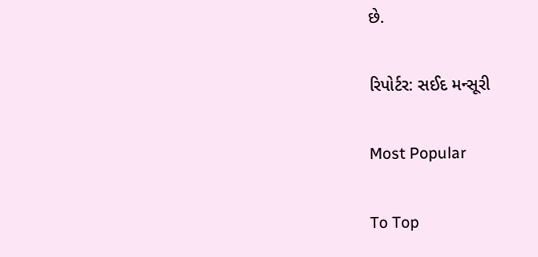છે.

રિપોર્ટર: સઈદ મન્સૂરી

Most Popular

To Top